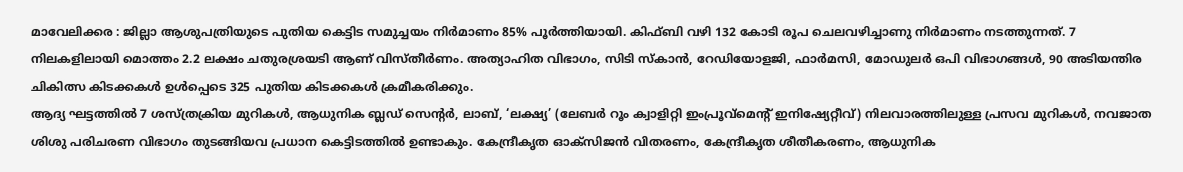മാവേലിക്കര : ജില്ലാ ആശുപത്രിയുടെ പുതിയ കെട്ടിട സമുച്ചയം നിർമാണം 85% പൂർത്തിയായി. കിഫ്ബി വഴി 132 കോടി രൂപ ചെലവഴിച്ചാണു നിർമാണം നടത്തുന്നത്. 7 നിലകളിലായി മൊത്തം 2.2 ലക്ഷം ചതുരശ്രയടി ആണ് വിസ്തീർണം. അത്യാഹിത വിഭാഗം, സിടി സ്കാൻ, റേഡിയോളജി, ഫാർമസി, മോഡുലർ ഒപി വിഭാഗങ്ങൾ, 90 അടിയന്തിര ചികിത്സ കിടക്കകൾ ഉൾപ്പെടെ 325 പുതിയ കിടക്കകൾ ക്രമീകരിക്കും.
ആദ്യ ഘട്ടത്തിൽ 7 ശസ്ത്രക്രിയ മുറികൾ, ആധുനിക ബ്ലഡ് സെന്റർ, ലാബ്, ‘ലക്ഷ്യ’ (ലേബർ റൂം ക്വാളിറ്റി ഇംപ്രൂവ്മെന്റ് ഇനിഷ്യേറ്റീവ്) നിലവാരത്തിലുള്ള പ്രസവ മുറികൾ, നവജാത ശിശു പരിചരണ വിഭാഗം തുടങ്ങിയവ പ്രധാന കെട്ടിടത്തിൽ ഉണ്ടാകും. കേന്ദ്രീകൃത ഓക്സിജൻ വിതരണം, കേന്ദ്രീകൃത ശീതീകരണം, ആധുനിക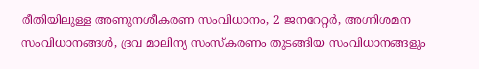രീതിയിലുള്ള അണുനശീകരണ സംവിധാനം, 2 ജനറേറ്റർ, അഗ്നിശമന സംവിധാനങ്ങൾ, ദ്രവ മാലിന്യ സംസ്കരണം തുടങ്ങിയ സംവിധാനങ്ങളും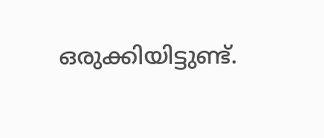ഒരുക്കിയിട്ടുണ്ട്.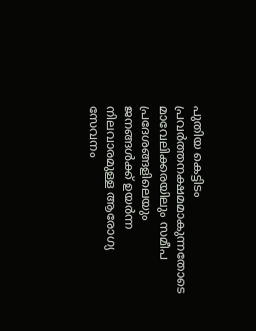പുതിയ കെട്ടിടം പ്രവർത്തനക്ഷമമാകുന്നതോടെ മാവേലിക്കരയിലും സമീപ പ്രദേശങ്ങളിലെയും ജനങ്ങൾക്ക് ഉയർന്ന നിലവാരമുള്ള ആരോഗ്യ സേവനം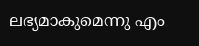ലഭ്യമാകുമെന്നു എം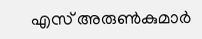എസ് അരുൺകുമാർ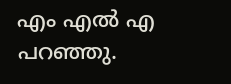എം എൽ എ പറഞ്ഞു.